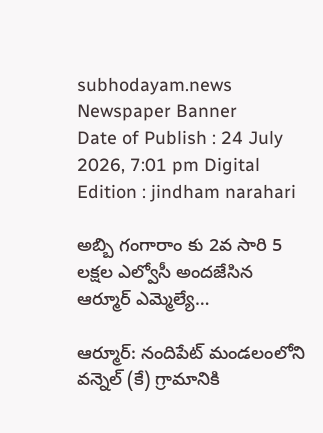subhodayam.news
Newspaper Banner
Date of Publish : 24 July 2026, 7:01 pm Digital Edition : jindham narahari

అబ్బి గంగారాం కు 2వ సారి 5 లక్షల ఎల్వోసీ అందజేసిన ఆర్మూర్ ఎమ్మెల్యే…

ఆర్మూర్: నందిపేట్ మండలంలోని వన్నెల్ (కే) గ్రామానికి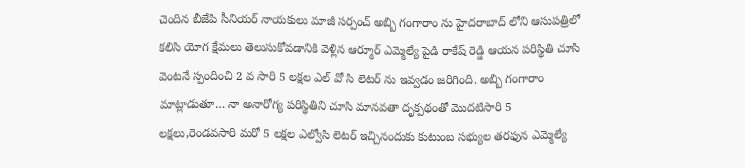చెందిన బీజేపి సీనియర్ నాయకులు మాజీ సర్పంచ్ అబ్బి గంగారాం ను హైదరాబాద్ లోని ఆసుపత్రిలో కలిసి యోగ క్షేమలు తెలుసుకోవడానికి వెళ్లిన ఆర్మూర్ ఎమ్మెల్యే పైడి రాకేష్ రెడ్డి ఆయన పరిస్థితి చూసి వెంటనే స్పందించి 2 వ సారి 5 లక్షల ఎల్ వో సి లెటర్ ను ఇవ్వడం జరిగింది. అబ్బి గంగారాం మాట్లాడుతూ… నా అనారోగ్య పరిస్థితిని చూసి మానవతా దృక్పథంతో మొదటిసారి 5 లక్షలు,రెండవసారి మరో 5 లక్షల ఎల్వోసి లెటర్ ఇచ్చినందుకు కుటుంబ సభ్యుల తరఫున ఎమ్మెల్యే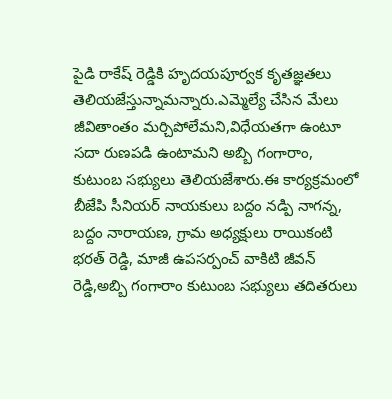పైడి రాకేష్ రెడ్డికి హృదయపూర్వక కృతజ్ఞతలు తెలియజేస్తున్నామన్నారు.ఎమ్మెల్యే చేసిన మేలు జీవితాంతం మర్చిపోలేమని,విధేయతగా ఉంటూ సదా రుణపడి ఉంటామని అబ్బి గంగారాం, కుటుంబ సభ్యులు తెలియజేశారు.ఈ కార్యక్రమంలో బీజేపి సీనియర్ నాయకులు బద్దం నడ్పి నాగన్న, బద్దం నారాయణ, గ్రామ అధ్యక్షులు రాయికంటి భరత్ రెడ్డి, మాజీ ఉపసర్పంచ్ వాకిటి జీవన్ రెడ్డి,అబ్బి గంగారాం కుటుంబ సభ్యులు తదితరులు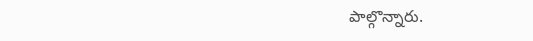పాల్గొన్నారు.